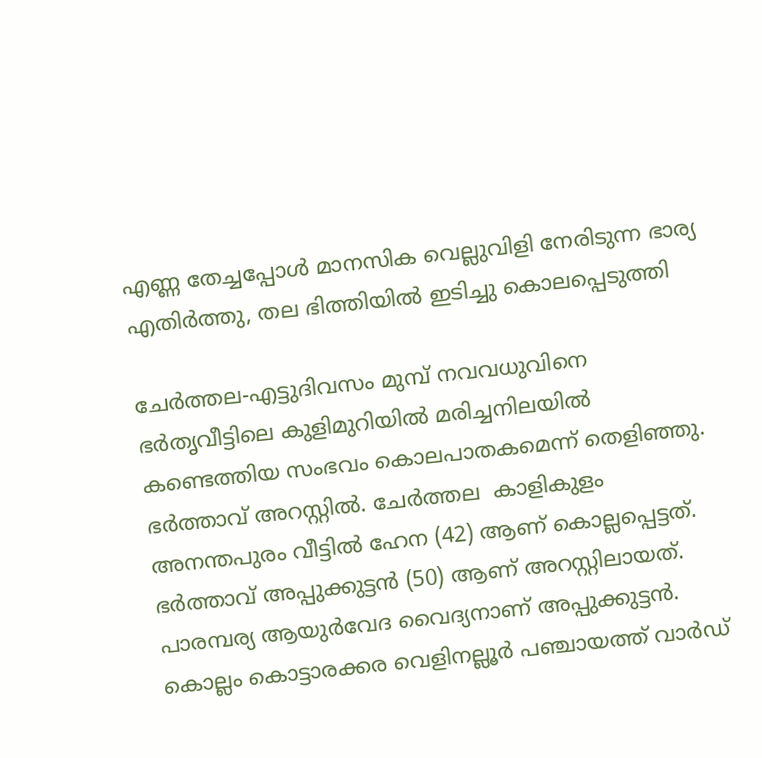എണ്ണ തേച്ചപ്പോള്‍ മാനസിക വെല്ലുവിളി നേരിടുന്ന ഭാര്യ എതിര്‍ത്തു, തല ഭിത്തിയില്‍ ഇടിച്ചു കൊലപ്പെടുത്തി

ചേര്‍ത്തല-എട്ടുദിവസം മുമ്പ് നവവധുവിനെ ഭര്‍തൃവീട്ടിലെ കുളിമുറിയില്‍ മരിച്ചനിലയില്‍ കണ്ടെത്തിയ സംഭവം കൊലപാതകമെന്ന് തെളിഞ്ഞു. ഭര്‍ത്താവ് അറസ്റ്റില്‍. ചേര്‍ത്തല  കാളികുളം അനന്തപുരം വീട്ടില്‍ ഹേന (42) ആണ് കൊല്ലപ്പെട്ടത്. ഭര്‍ത്താവ് അപ്പുക്കുട്ടന്‍ (50) ആണ് അറസ്റ്റിലായത്. പാരമ്പര്യ ആയുര്‍വേദ വൈദ്യനാണ് അപ്പുക്കുട്ടന്‍. കൊല്ലം കൊട്ടാരക്കര വെളിനല്ലൂര്‍ പഞ്ചായത്ത് വാര്‍ഡ്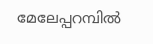മേലേപ്പറമ്പില്‍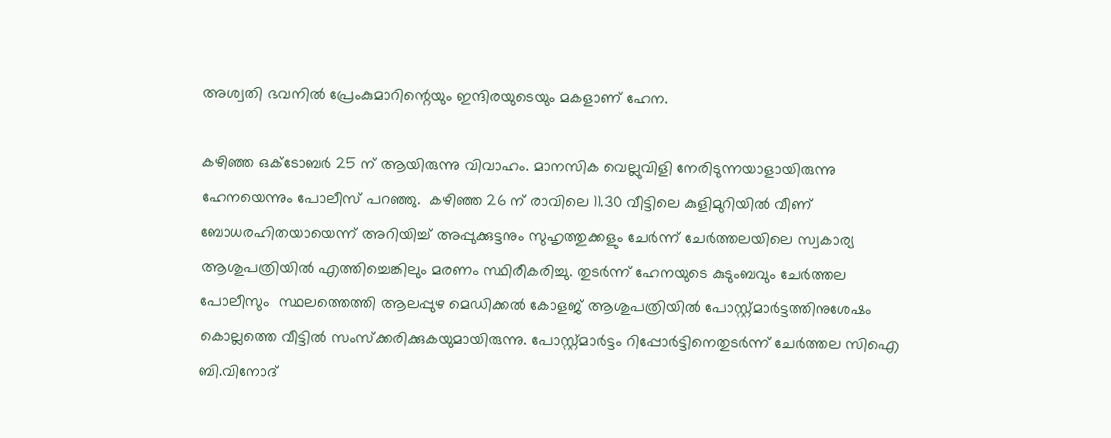അശ്വതി ഭവനില്‍ പ്രേംകുമാറിന്റെയും ഇന്ദിരയുടെയും മകളാണ് ഹേന.

കഴിഞ്ഞ ഒക്ടോബര്‍ 25 ന് ആയിരുന്നു വിവാഹം. മാനസിക വെല്ലുവിളി നേരിടുന്നയാളായിരുന്നു ഹേനയെന്നും പോലീസ് പറഞ്ഞു.  കഴിഞ്ഞ 26 ന് രാവിലെ 11.30 വീട്ടിലെ കുളിമുറിയില്‍ വീണ് ബോധരഹിതയായെന്ന് അറിയിച്ച് അപ്പുക്കുട്ടനും സുഹൃത്തുക്കളും ചേര്‍ന്ന് ചേര്‍ത്തലയിലെ സ്വകാര്യ ആശുപത്രിയില്‍ എത്തിച്ചെങ്കിലും മരണം സ്ഥിരീകരിച്ചു. തുടര്‍ന്ന് ഹേനയുടെ കുടുംബവും ചേര്‍ത്തല പോലീസും  സ്ഥലത്തെത്തി ആലപ്പുഴ മെഡിക്കല്‍ കോളജ് ആശുപത്രിയില്‍ പോസ്റ്റ്മാര്‍ട്ടത്തിനുശേഷം കൊല്ലത്തെ വീട്ടില്‍ സംസ്‌ക്കരിക്കുകയുമായിരുന്നു. പോസ്റ്റ്മാര്‍ട്ടം റിപ്പോര്‍ട്ടിനെതുടര്‍ന്ന് ചേര്‍ത്തല സിഐ ബി.വിനോദ്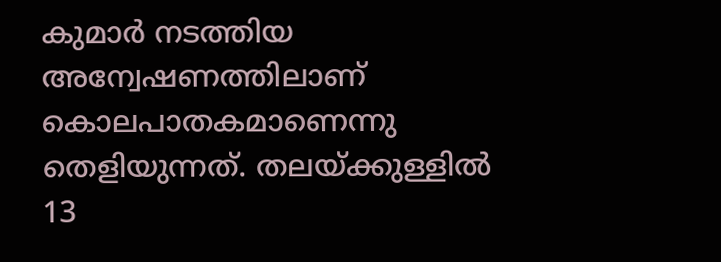കുമാര്‍ നടത്തിയ അന്വേഷണത്തിലാണ് കൊലപാതകമാണെന്നു തെളിയുന്നത്. തലയ്ക്കുള്ളില്‍ 13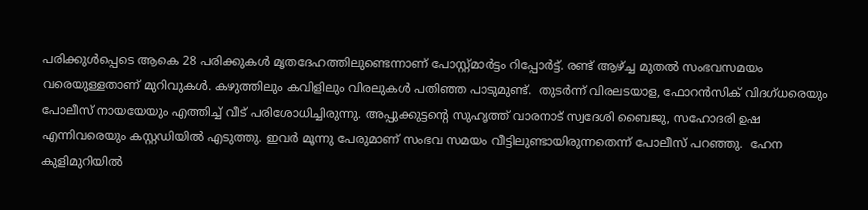പരിക്കുള്‍പ്പെടെ ആകെ 28 പരിക്കുകള്‍ മൃതദേഹത്തിലുണ്ടെന്നാണ് പോസ്റ്റ്മാര്‍ട്ടം റിപ്പോര്‍ട്ട്. രണ്ട് ആഴ്ച്ച മുതല്‍ സംഭവസമയം വരെയുള്ളതാണ് മുറിവുകള്‍. കഴുത്തിലും കവിളിലും വിരലുകള്‍ പതിഞ്ഞ പാടുമുണ്ട്.  തുടര്‍ന്ന് വിരലടയാള, ഫോറന്‍സിക് വിദഗ്ധരെയും പോലീസ് നായയേയും എത്തിച്ച് വീട് പരിശോധിച്ചിരുന്നു. അപ്പുക്കുട്ടന്റെ സുഹൃത്ത് വാരനാട് സ്വദേശി ബൈജു, സഹോദരി ഉഷ എന്നിവരെയും കസ്റ്റഡിയില്‍ എടുത്തു. ഇവര്‍ മൂന്നു പേരുമാണ് സംഭവ സമയം വീട്ടിലുണ്ടായിരുന്നതെന്ന് പോലീസ് പറഞ്ഞു.  ഹേന കുളിമുറിയില്‍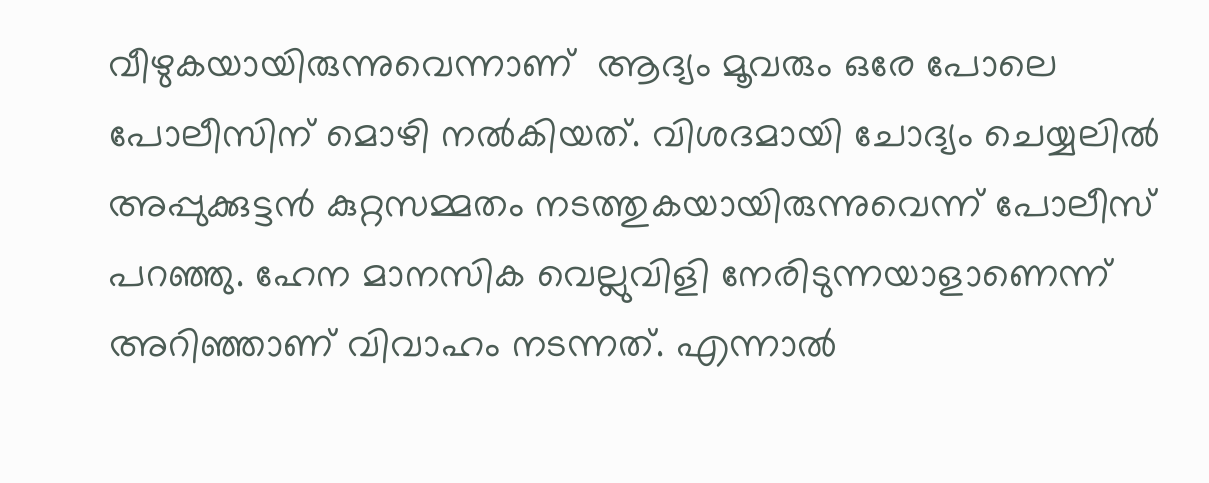വീഴുകയായിരുന്നുവെന്നാണ്  ആദ്യം മൂവരും ഒരേ പോലെ പോലീസിന് മൊഴി നല്‍കിയത്. വിശദമായി ചോദ്യം ചെയ്യലില്‍ അപ്പുക്കുട്ടന്‍ കുറ്റസമ്മതം നടത്തുകയായിരുന്നുവെന്ന് പോലീസ് പറഞ്ഞു. ഹേന മാനസിക വെല്ലുവിളി നേരിടുന്നയാളാണെന്ന് അറിഞ്ഞാണ് വിവാഹം നടന്നത്. എന്നാല്‍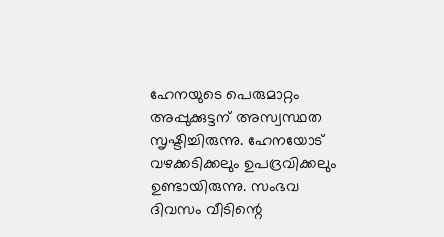ഹേനയുടെ പെരുമാറ്റം അപ്പുക്കുട്ടന് അസ്വസ്ഥത സൃഷ്ടിച്ചിരുന്നു. ഹേനയോട് വഴക്കടിക്കലും ഉപദ്രവിക്കലും ഉണ്ടായിരുന്നു. സംഭവ ദിവസം വീടിന്റെ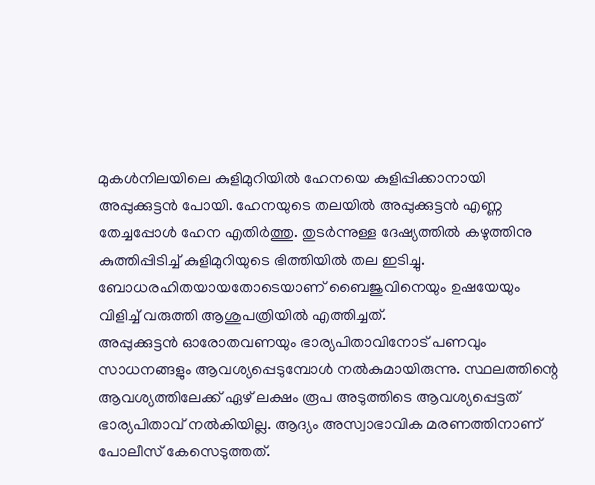മുകള്‍നിലയിലെ കുളിമുറിയില്‍ ഹേനയെ കുളിപ്പിക്കാനായി അപ്പുക്കുട്ടന്‍ പോയി. ഹേനയുടെ തലയില്‍ അപ്പുക്കുട്ടന്‍ എണ്ണ തേച്ചപ്പോള്‍ ഹേന എതിര്‍ത്തു. തുടര്‍ന്നുള്ള ദേഷ്യത്തില്‍ കഴുത്തിനു കുത്തിപ്പിടിച്ച് കുളിമുറിയുടെ ഭിത്തിയില്‍ തല ഇടിച്ചു. ബോധരഹിതയായതോടെയാണ് ബൈജുവിനെയും ഉഷയേയും വിളിച്ച് വരുത്തി ആശുപത്രിയില്‍ എത്തിച്ചത്.
അപ്പുക്കുട്ടന്‍ ഓരോതവണയും ഭാര്യപിതാവിനോട് പണവും സാധനങ്ങളും ആവശ്യപ്പെടുമ്പോള്‍ നല്‍കുമായിരുന്നു. സ്ഥലത്തിന്റെ ആവശ്യത്തിലേക്ക് ഏഴ് ലക്ഷം രൂപ അടുത്തിടെ ആവശ്യപ്പെട്ടത് ഭാര്യപിതാവ് നല്‍കിയില്ല. ആദ്യം അസ്വാഭാവിക മരണത്തിനാണ് പോലീസ് കേസെടുത്തത്.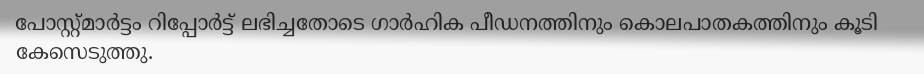പോസ്റ്റ്മാര്‍ട്ടം റിപ്പോര്‍ട്ട് ലഭിച്ചതോടെ ഗാര്‍ഹിക പീഡനത്തിനും കൊലപാതകത്തിനും കൂടി കേസെടുത്തു.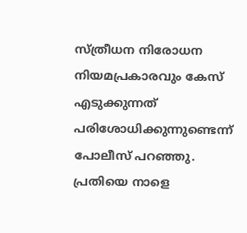സ്ത്രീധന നിരോധന നിയമപ്രകാരവും കേസ് എടുക്കുന്നത് പരിശോധിക്കുന്നുണ്ടെന്ന് പോലീസ് പറഞ്ഞു. പ്രതിയെ നാളെ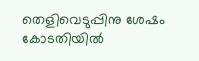തെളിവെടുപ്പിനു ശേഷം കോടതിയില്‍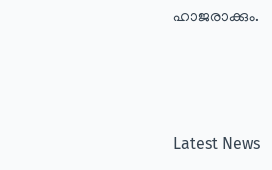ഹാജരാക്കും.



Latest News